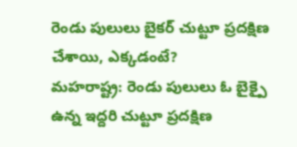రెండు పులులు బైకర్ చుట్టూ ప్రదక్షిణ చేశాయి, ఎక్కడంటే?
మహరాష్ట్ర: రెండు పులులు ఓ బైక్పై ఉన్న ఇద్దరి చుట్టూ ప్రదక్షిణ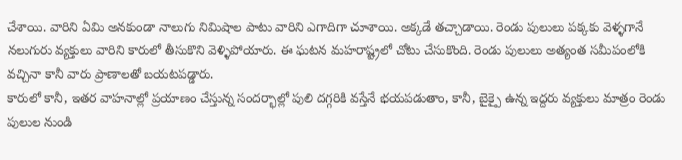చేశాయి. వారిని ఏమి అనకుండా నాలుగు నిమిషాల పాటు వారిని ఎగాదిగా చూశాయి. అక్కడే తచ్చాడాయి. రెండు పులులు పక్కకు వెళ్ళగానే నలుగురు వ్యక్తులు వారిని కారులో తీసుకొని వెళ్ళిపోయారు. ఈ ఘటన మహరాష్ట్రలో చోటు చేసుకొంది. రెండు పులులు అత్యంత సమీపంలోకి వచ్చినా కానీ వారు ప్రాణాలతో బయటపడ్డారు.
కారులో కానీ, ఇతర వాహనాల్లో ప్రయాణం చేస్తున్న సందర్భాల్లో పులి దగ్గరికి వస్తేనే భయపడుతాం, కానీ, బైక్పై ఉన్న ఇద్దరు వ్యక్తులు మాత్రం రెండు పులుల నుండి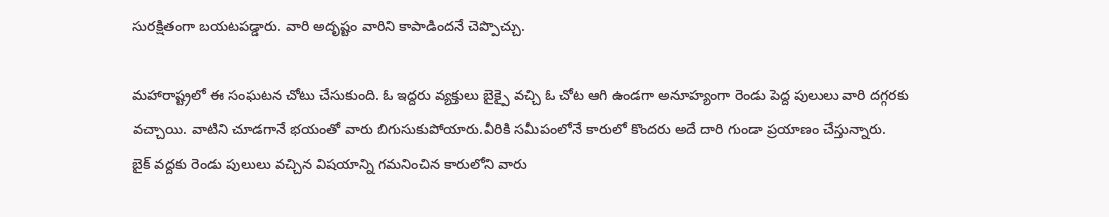సురక్షితంగా బయటపడ్డారు. వారి అదృష్టం వారిని కాపాడిందనే చెప్పొచ్చు.

మహారాష్ట్రలో ఈ సంఘటన చోటు చేసుకుంది. ఓ ఇద్దరు వ్యక్తులు బైక్పై వచ్చి ఓ చోట ఆగి ఉండగా అనూహ్యంగా రెండు పెద్ద పులులు వారి దగ్గరకు వచ్చాయి. వాటిని చూడగానే భయంతో వారు బిగుసుకుపోయారు.వీరికి సమీపంలోనే కారులో కొందరు అదే దారి గుండా ప్రయాణం చేస్తున్నారు.
బైక్ వద్దకు రెండు పులులు వచ్చిన విషయాన్ని గమనించిన కారులోని వారు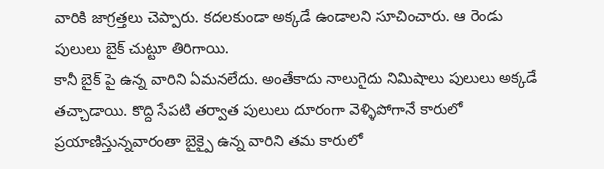వారికి జాగ్రత్తలు చెప్పారు. కదలకుండా అక్కడే ఉండాలని సూచించారు. ఆ రెండు పులులు బైక్ చుట్టూ తిరిగాయి.
కానీ బైక్ పై ఉన్న వారిని ఏమనలేదు. అంతేకాదు నాలుగైదు నిమిషాలు పులులు అక్కడే తచ్చాడాయి. కొద్ది సేపటి తర్వాత పులులు దూరంగా వెళ్ళిపోగానే కారులో ప్రయాణిస్తున్నవారంతా బైక్పై ఉన్న వారిని తమ కారులో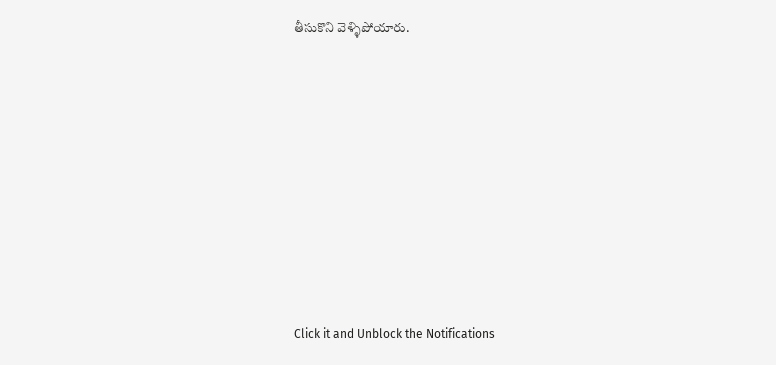తీసుకొని వెళ్ళిపోయారు.












Click it and Unblock the Notifications